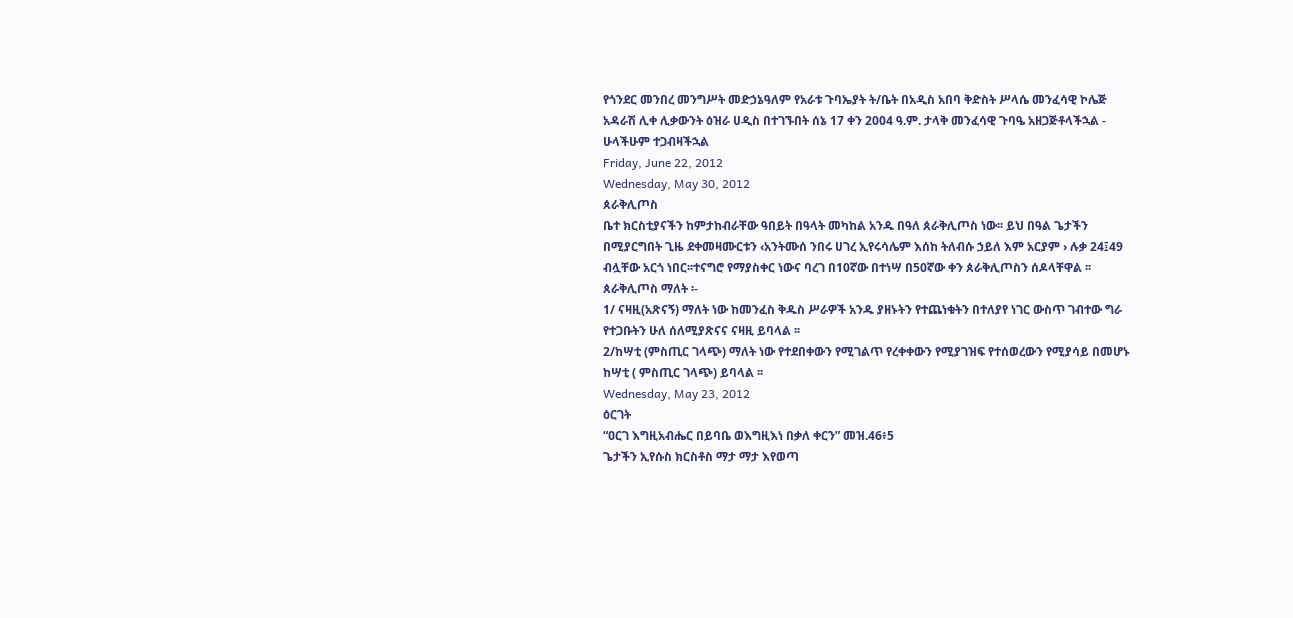የጎንደር መንበረ መንግሥት መድኃኔዓለም የአራቱ ጉባኤያት ት/ቤት በአዲስ አበባ ቅድስት ሥላሴ መንፈሳዊ ኮሌጅ አዳራሽ ሊቀ ሊቃውንት ዕዝራ ሀዲስ በተገኙበት ሰኔ 17 ቀን 2004 ዓ.ም. ታላቅ መንፈሳዊ ጉባዔ አዘጋጅቶላችኋል - ሁላችሁም ተጋብዛችኋል
Friday, June 22, 2012
Wednesday, May 30, 2012
ጰራቅሊጦስ
ቤተ ክርስቲያናችን ከምታከብራቸው ዓበይት በዓላት መካከል አንዱ በዓለ ጰራቅሊጦስ ነው፡፡ ይህ በዓል ጌታችን በሚያርግበት ጊዜ ደቀመዛሙርቱን ‹አንትሙሰ ንበሩ ሀገረ ኢየሩሳሌም እሰከ ትለብሱ ኃይለ እም አርያም › ሉቃ 24፤49 ብሏቸው አርጎ ነበር፡፡ተናግሮ የማያስቀር ነውና ባረገ በ10ኛው በተነሣ በ50ኛው ቀን ጰራቅሊጦስን ሰዶላቸዋል ፡፡
ጰራቅሊጦስ ማለት ፡-
1/ ናዛዚ(አጽናኝ) ማለት ነው ከመንፈስ ቅዱስ ሥራዎች አንዱ ያዘኑትን የተጨነቁትን በተለያየ ነገር ውስጥ ገብተው ግራ የተጋቡትን ሁለ ሰለሚያጽናና ናዛዚ ይባላል ፡፡
2/ከሣቲ (ምስጢር ገላጭ) ማለት ነው የተደበቀውን የሚገልጥ የረቀቀውን የሚያገዝፍ የተሰወረውን የሚያሳይ በመሆኑ ከሣቲ ( ምስጢር ገላጭ) ይባላል ፡፡
Wednesday, May 23, 2012
ዕርገት
“ዐርገ እግዚአብሔር በይባቤ ወእግዚእነ በቃለ ቀርን” መዝ.46፥5
ጌታችን ኢየሱስ ክርስቶስ ማታ ማታ እየወጣ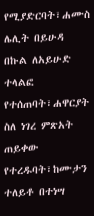የሚያድርባት፣ሐሙስ ሌሊት በይሁዳ በኩል ለአይሁድ ተላልፎ የተሰጠባት፣ሐዋርያት ስለ ነገረ ምጽአት ጠይቀው የተረዱባት፣ከሙታን ተለይቶ በተነሣ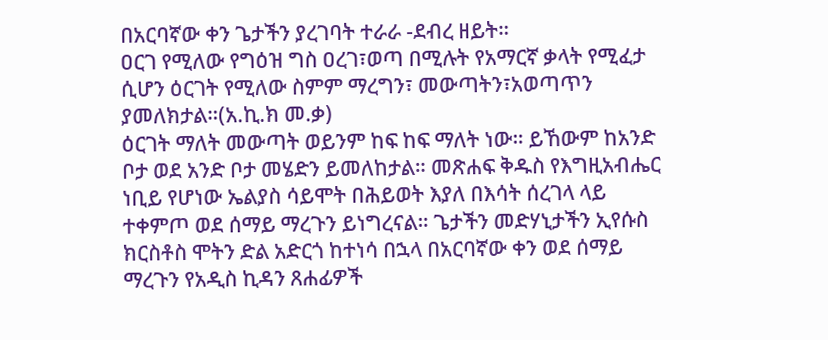በአርባኛው ቀን ጌታችን ያረገባት ተራራ -ደብረ ዘይት።
ዐርገ የሚለው የግዕዝ ግስ ዐረገ፣ወጣ በሚሉት የአማርኛ ቃላት የሚፈታ ሲሆን ዕርገት የሚለው ስምም ማረግን፣ መውጣትን፣አወጣጥን ያመለክታል።(አ.ኪ.ክ መ.ቃ)
ዕርገት ማለት መውጣት ወይንም ከፍ ከፍ ማለት ነው። ይኸውም ከአንድ ቦታ ወደ አንድ ቦታ መሄድን ይመለከታል። መጽሐፍ ቅዱስ የእግዚአብሔር ነቢይ የሆነው ኤልያስ ሳይሞት በሕይወት እያለ በእሳት ሰረገላ ላይ ተቀምጦ ወደ ሰማይ ማረጉን ይነግረናል። ጌታችን መድሃኒታችን ኢየሱስ ክርስቶስ ሞትን ድል አድርጎ ከተነሳ በኋላ በአርባኛው ቀን ወደ ሰማይ ማረጉን የአዲስ ኪዳን ጸሐፊዎች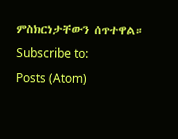ምስክርነታቸውን ሰጥተዋል።
Subscribe to:
Posts (Atom)